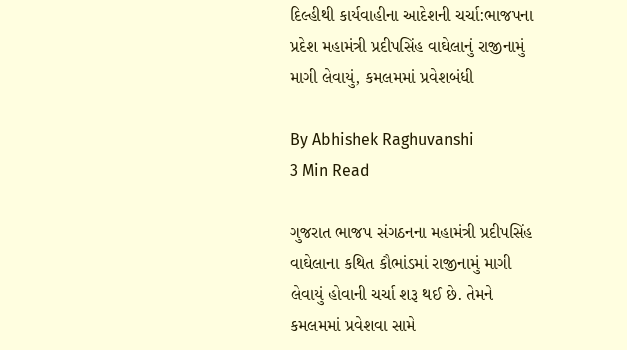દિલ્હીથી કાર્યવાહીના આદેશની ચર્ચા:ભાજપના પ્રદેશ મહામંત્રી પ્રદીપસિંહ વાઘેલાનું રાજીનામું માગી લેવાયું, કમલમમાં પ્રવેશબંધી

By Abhishek Raghuvanshi
3 Min Read

ગુજરાત ભાજપ સંગઠનના મહામંત્રી પ્રદીપસિંહ વાઘેલાના કથિત કૌભાંડમાં રાજીનામું માગી લેવાયું હોવાની ચર્ચા શરૂ થઈ છે. તેમને કમલમમાં પ્રવેશવા સામે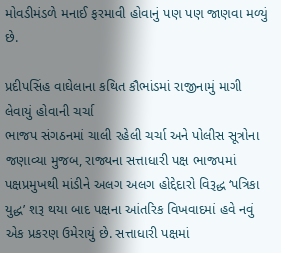મોવડીમંડળે મનાઈ ફરમાવી હોવાનું પણ પણ જાણવા મળ્યું છે.

પ્રદીપસિંહ વાઘેલાના કથિત કૌભાંડમાં રાજીનામું માગી લેવાયું હોવાની ચર્ચા
ભાજપ સંગઠનમાં ચાલી રહેલી ચર્ચા અને પોલીસ સૂત્રોના જણાવ્યા મુજબ, રાજ્યના સત્તાધારી પક્ષ ભાજપમાં પક્ષપ્રમુખથી માંડીને અલગ અલગ હોદ્દેદારો વિરૂદ્ધ ‘પત્રિકા યુદ્ધ’ શરૂ થયા બાદ પક્ષના આંતરિક વિખવાદમાં હવે નવું એક પ્રકરણ ઉમેરાયું છે. સત્તાધારી પક્ષમાં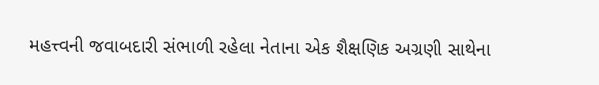મહત્ત્વની જવાબદારી સંભાળી રહેલા નેતાના એક શૈક્ષણિક અગ્રણી સાથેના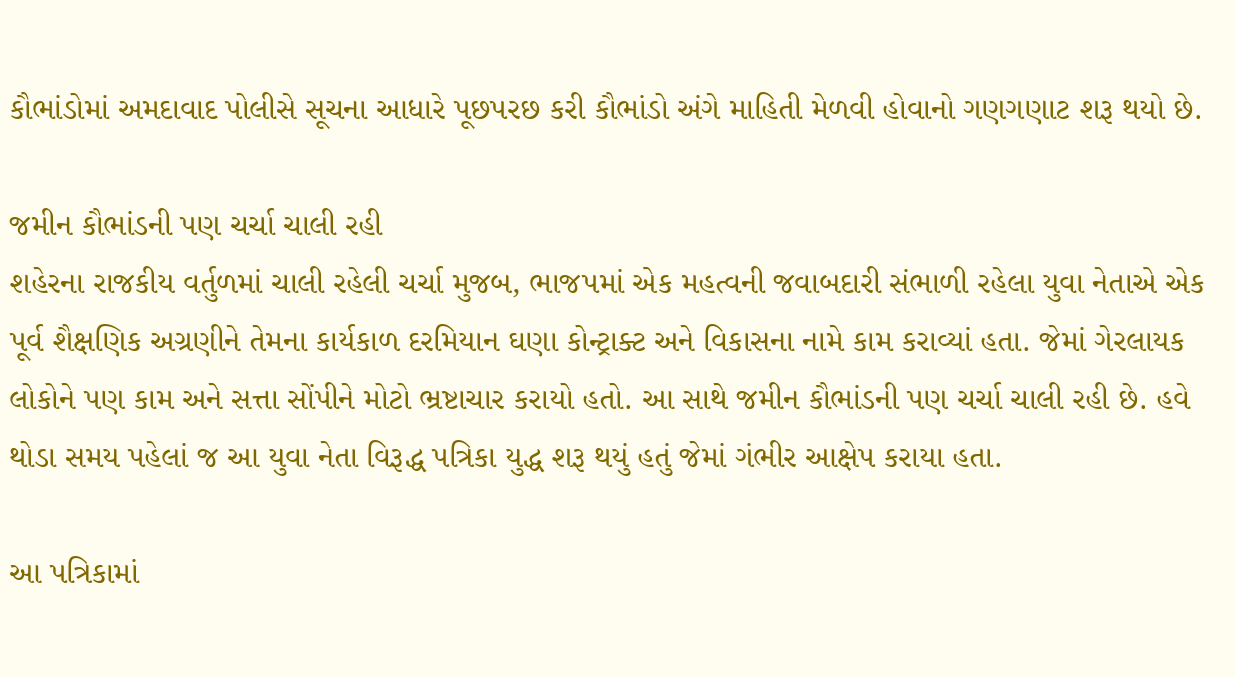કૌભાંડોમાં અમદાવાદ પોલીસે સૂચના આધારે પૂછપરછ કરી કૌભાંડો અંગે માહિતી મેળવી હોવાનો ગણગણાટ શરૂ થયો છે.

જમીન કૌભાંડની પણ ચર્ચા ચાલી રહી
શહેરના રાજકીય વર્તુળમાં ચાલી રહેલી ચર્ચા મુજબ, ભાજપમાં એક મહત્વની જવાબદારી સંભાળી રહેલા યુવા નેતાએ એક પૂર્વ શૈક્ષણિક અગ્રણીને તેમના કાર્યકાળ દરમિયાન ઘણા કોન્ટ્રાક્ટ અને વિકાસના નામે કામ કરાવ્યાં હતા. જેમાં ગેરલાયક લોકોને પણ કામ અને સત્તા સોંપીને મોટો ભ્રષ્ટાચાર કરાયો હતો. આ સાથે જમીન કૌભાંડની પણ ચર્ચા ચાલી રહી છે. હવે થોડા સમય પહેલાં જ આ યુવા નેતા વિરૂદ્ધ પત્રિકા યુદ્ધ શરૂ થયું હતું જેમાં ગંભીર આક્ષેપ કરાયા હતા.

આ પત્રિકામાં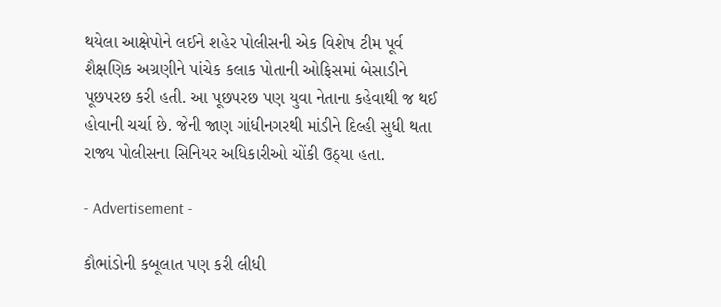થયેલા આક્ષેપોને લઈને શહેર પોલીસની એક વિશેષ ટીમ પૂર્વ શૈક્ષણિક અગ્રણીને પાંચેક કલાક પોતાની ઓફિસમાં બેસાડીને પૂછપરછ કરી હતી. આ પૂછપરછ પણ યુવા નેતાના કહેવાથી જ થઈ હોવાની ચર્ચા છે. જેની જાણ ગાંધીનગરથી માંડીને દિલ્હી સુધી થતા રાજ્ય પોલીસના સિનિયર અધિકારીઓ ચોંકી ઉઠ્યા હતા.

- Advertisement -

કૌભાંડોની કબૂલાત પણ કરી લીધી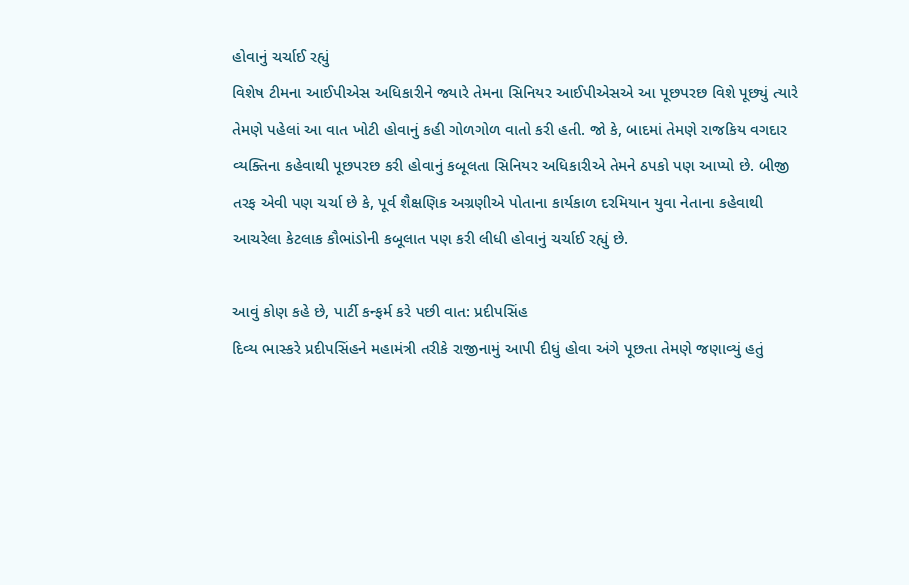હોવાનું ચર્ચાઈ રહ્યું
વિશેષ ટીમના આઈપીએસ અધિકારીને જ્યારે તેમના સિનિયર આઈપીએસએ આ પૂછપરછ વિશે પૂછ્યું ત્યારે તેમણે પહેલાં આ વાત ખોટી હોવાનું કહી ગોળગોળ વાતો કરી હતી. જો કે, બાદમાં તેમણે રાજકિય વગદાર વ્યક્તિના કહેવાથી પૂછપરછ કરી હોવાનું કબૂલતા સિનિયર અધિકારીએ તેમને ઠપકો પણ આપ્યો છે. બીજી તરફ એવી પણ ચર્ચા છે કે, પૂર્વ શૈક્ષણિક અગ્રણીએ પોતાના કાર્યકાળ દરમિયાન યુવા નેતાના કહેવાથી આચરેલા કેટલાક કૌભાંડોની કબૂલાત પણ કરી લીધી હોવાનું ચર્ચાઈ રહ્યું છે.

આવું કોણ કહે છે, પાર્ટી કન્ફર્મ કરે પછી વાત: પ્રદીપસિંહ
દિવ્ય ભાસ્કરે પ્રદીપસિંહને મહામંત્રી તરીકે રાજીનામું આપી દીધું હોવા અંગે પૂછતા તેમણે જણાવ્યું હતું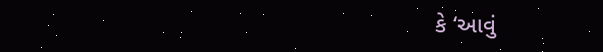કે ‘આવું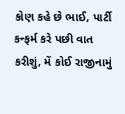કોણ કહે છે ભાઈ, પાર્ટી કન્ફર્મ કરે પછી વાત કરીશું, મેં કોઈ રાજીનામું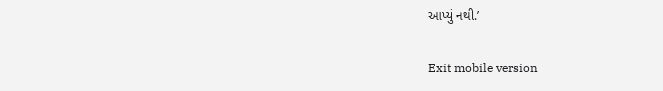આપ્યું નથી.’

Exit mobile version